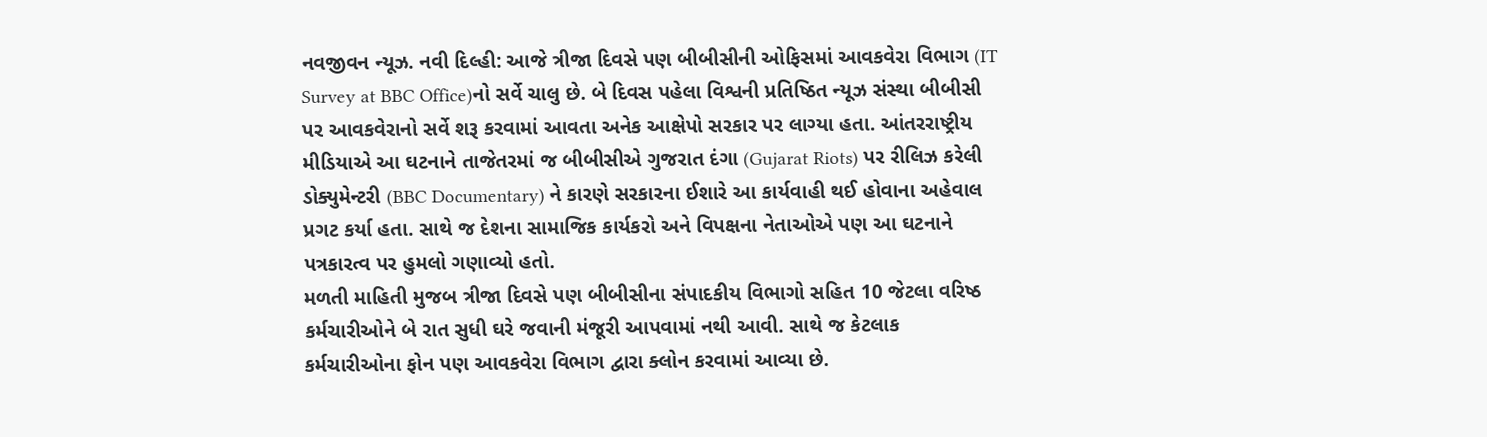નવજીવન ન્યૂઝ. નવી દિલ્હી: આજે ત્રીજા દિવસે પણ બીબીસીની ઓફિસમાં આવકવેરા વિભાગ (IT Survey at BBC Office)નો સર્વે ચાલુ છે. બે દિવસ પહેલા વિશ્વની પ્રતિષ્ઠિત ન્યૂઝ સંસ્થા બીબીસી પર આવકવેરાનો સર્વે શરૂ કરવામાં આવતા અનેક આક્ષેપો સરકાર પર લાગ્યા હતા. આંતરરાષ્ટ્રીય મીડિયાએ આ ઘટનાને તાજેતરમાં જ બીબીસીએ ગુજરાત દંગા (Gujarat Riots) પર રીલિઝ કરેલી ડોક્યુમેન્ટરી (BBC Documentary) ને કારણે સરકારના ઈશારે આ કાર્યવાહી થઈ હોવાના અહેવાલ પ્રગટ કર્યા હતા. સાથે જ દેશના સામાજિક કાર્યકરો અને વિપક્ષના નેતાઓએ પણ આ ઘટનાને પત્રકારત્વ પર હુમલો ગણાવ્યો હતો.
મળતી માહિતી મુજબ ત્રીજા દિવસે પણ બીબીસીના સંપાદકીય વિભાગો સહિત 10 જેટલા વરિષ્ઠ કર્મચારીઓને બે રાત સુધી ઘરે જવાની મંજૂરી આપવામાં નથી આવી. સાથે જ કેટલાક કર્મચારીઓના ફોન પણ આવકવેરા વિભાગ દ્વારા ક્લોન કરવામાં આવ્યા છે.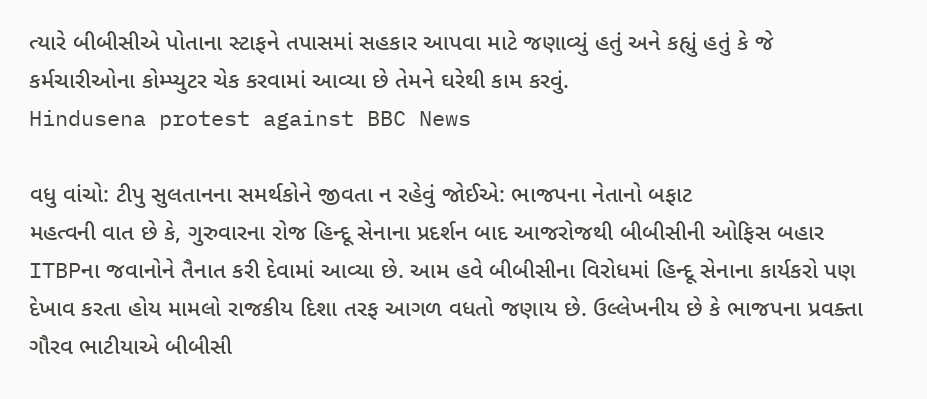ત્યારે બીબીસીએ પોતાના સ્ટાફને તપાસમાં સહકાર આપવા માટે જણાવ્યું હતું અને કહ્યું હતું કે જે કર્મચારીઓના કોમ્પ્યુટર ચેક કરવામાં આવ્યા છે તેમને ઘરેથી કામ કરવું.
Hindusena protest against BBC News

વધુ વાંચો: ટીપુ સુલતાનના સમર્થકોને જીવતા ન રહેવું જોઈએ: ભાજપના નેતાનો બફાટ
મહત્વની વાત છે કે, ગુરુવારના રોજ હિન્દૂ સેનાના પ્રદર્શન બાદ આજરોજથી બીબીસીની ઓફિસ બહાર ITBPના જવાનોને તૈનાત કરી દેવામાં આવ્યા છે. આમ હવે બીબીસીના વિરોધમાં હિન્દૂ સેનાના કાર્યકરો પણ દેખાવ કરતા હોય મામલો રાજકીય દિશા તરફ આગળ વધતો જણાય છે. ઉલ્લેખનીય છે કે ભાજપના પ્રવક્તા ગૌરવ ભાટીયાએ બીબીસી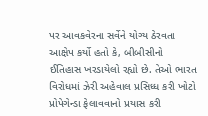પર આવકવેરના સર્વેને યોગ્ય ઠેરવતા આક્ષેપ કર્યો હતો કે, બીબીસીનો ઈતિહાસ ખરડાયેલો રહ્યો છે. તેઓ ભારત વિરોધમાં ઝેરી અહેવાલ પ્રસિધ્ધ કરી ખોટો પ્રોપેગેન્ડા ફેલાવવાનો પ્રયાસ કરી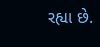રહ્યા છે.